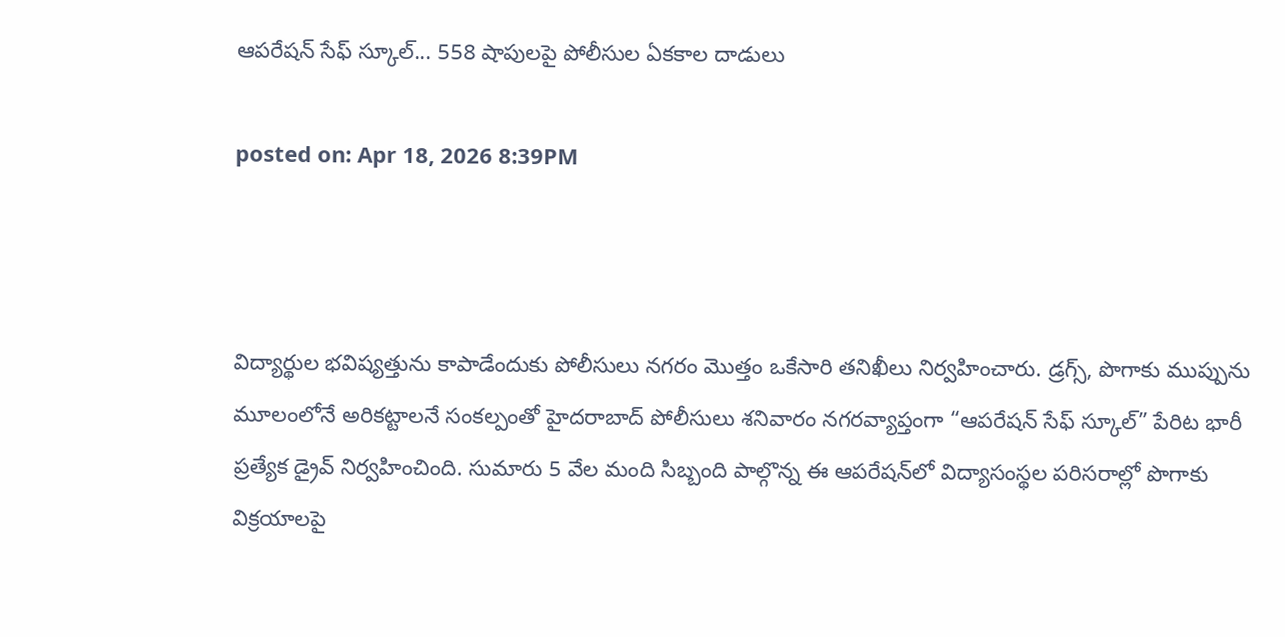ఆపరేషన్ సేఫ్ స్కూల్... 558 షాపులపై పోలీసుల ఏకకాల దాడులు

posted on: Apr 18, 2026 8:39PM



విద్యార్థుల భవిష్యత్తును కాపాడేందుకు పోలీసులు నగరం మొత్తం ఒకేసారి తనిఖీలు నిర్వహించారు. డ్రగ్స్‌, పొగాకు ముప్పును మూలంలోనే అరికట్టాలనే సంకల్పంతో హైదరాబాద్ పోలీసులు శనివారం నగరవ్యాప్తంగా “ఆపరేషన్ సేఫ్ స్కూల్” పేరిట భారీ ప్రత్యేక డ్రైవ్ నిర్వహించింది. సుమారు 5 వేల మంది సిబ్బంది పాల్గొన్న ఈ ఆపరేషన్‌లో విద్యాసంస్థల పరిసరాల్లో పొగాకు విక్రయాలపై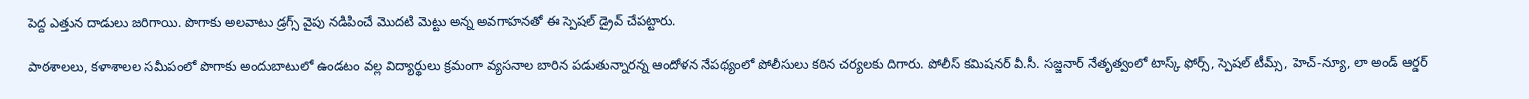పెద్ద ఎత్తున దాడులు జరిగాయి. పొగాకు అలవాటు డ్రగ్స్‌ వైపు నడిపించే మొదటి మెట్టు అన్న అవగాహనతో ఈ స్పెషల్ డ్రైవ్ చేపట్టారు.

పాఠశాలలు, కళాశాలల సమీపంలో పొగాకు అందుబాటులో ఉండటం వల్ల విద్యార్థులు క్రమంగా వ్యసనాల బారిన పడుతున్నారన్న ఆందోళన నేపథ్యంలో పోలీసులు కఠిన చర్యలకు దిగారు. పోలీస్ కమిషనర్ వీ.సీ. సజ్జనార్ నేతృత్వంలో టాస్క్ ఫోర్స్, స్పెషల్ టీమ్స్, హెచ్-న్యూ, లా అండ్ ఆర్డర్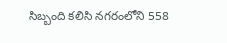సిబ్బంది కలిసి నగరంలోని 558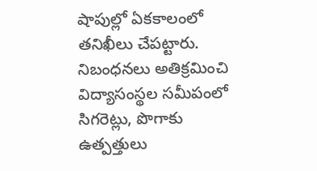షాపుల్లో ఏకకాలంలో తనిఖీలు చేపట్టారు. నిబంధనలు అతిక్రమించి విద్యాసంస్థల సమీపంలో సిగరెట్లు, పొగాకు ఉత్పత్తులు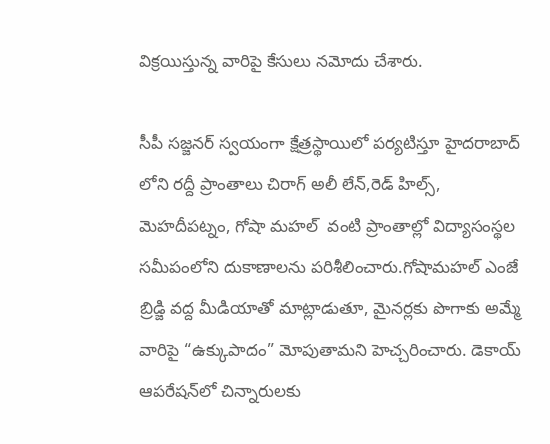విక్రయిస్తున్న వారిపై కేసులు నమోదు చేశారు.

సీపీ సజ్జనర్ స్వయంగా క్షేత్రస్థాయిలో పర్యటిస్తూ హైదరాబాద్ లోని రద్దీ ప్రాంతాలు చిరాగ్ అలీ లేన్,రెడ్ హిల్స్, మెహదీపట్నం, గోషా మహల్  వంటి ప్రాంతాల్లో విద్యాసంస్థల సమీపంలోని దుకాణాలను పరిశీలించారు.గోషామహల్ ఎంజే బ్రిడ్జి వద్ద మీడియాతో మాట్లాడుతూ, మైనర్లకు పొగాకు అమ్మే వారిపై “ఉక్కుపాదం” మోపుతామని హెచ్చరించారు. డెకాయ్ ఆపరేషన్‌లో చిన్నారులకు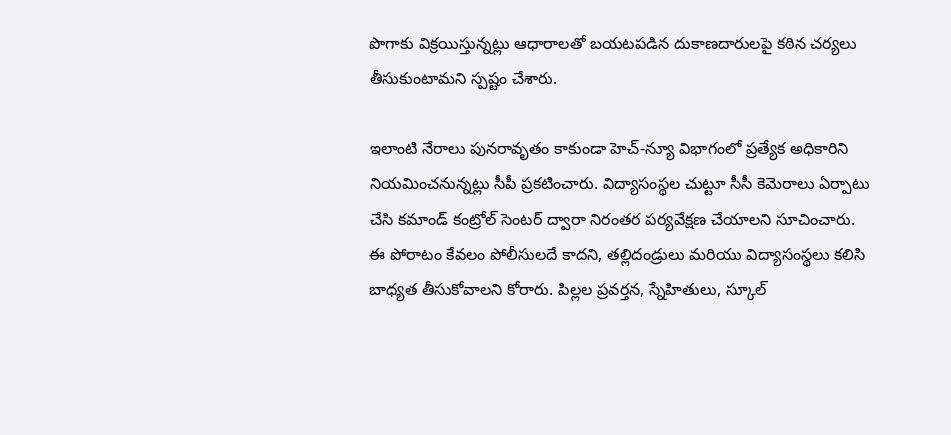పొగాకు విక్రయిస్తున్నట్లు ఆధారాలతో బయటపడిన దుకాణదారులపై కఠిన చర్యలు తీసుకుంటామని స్పష్టం చేశారు.

ఇలాంటి నేరాలు పునరావృతం కాకుండా హెచ్-న్యూ విభాగంలో ప్రత్యేక అధికారిని నియమించనున్నట్లు సీపీ ప్రకటించారు. విద్యాసంస్థల చుట్టూ సీసీ కెమెరాలు ఏర్పాటు చేసి కమాండ్ కంట్రోల్ సెంటర్ ద్వారా నిరంతర పర్యవేక్షణ చేయాలని సూచించారు. ఈ పోరాటం కేవలం పోలీసులదే కాదని, తల్లిదండ్రులు మరియు విద్యాసంస్థలు కలిసి బాధ్యత తీసుకోవాలని కోరారు. పిల్లల ప్రవర్తన, స్నేహితులు, స్కూల్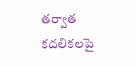తర్వాత కదలికలపై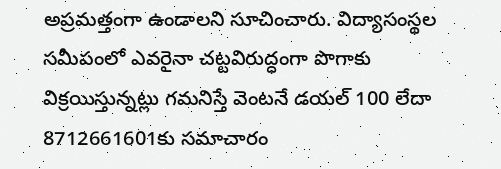అప్రమత్తంగా ఉండాలని సూచించారు. విద్యాసంస్థల సమీపంలో ఎవరైనా చట్టవిరుద్ధంగా పొగాకు విక్రయిస్తున్నట్లు గమనిస్తే వెంటనే డయల్ 100 లేదా 8712661601కు సమాచారం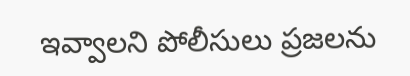ఇవ్వాలని పోలీసులు ప్రజలను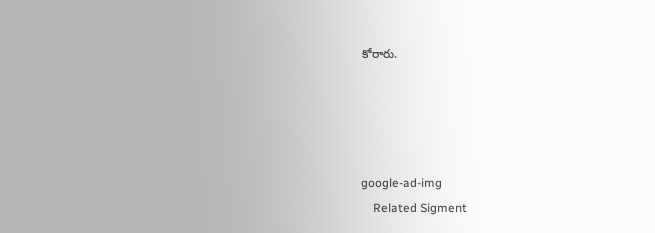కోరారు.




google-ad-img
    Related Sigment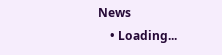News
    • Loading...